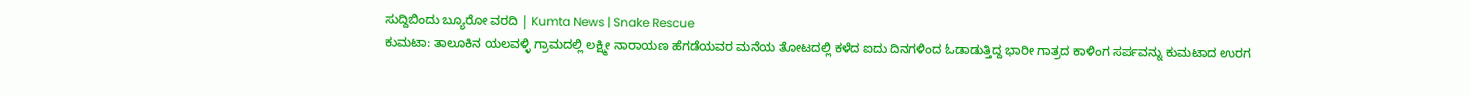ಸುದ್ದಿಬಿಂದು ಬ್ಯೂರೋ ವರದಿ | Kumta News | Snake Rescue
ಕುಮಟಾ: ತಾಲೂಕಿನ ಯಲವಳ್ಳಿ ಗ್ರಾಮದಲ್ಲಿ ಲಕ್ಷ್ಮೀ ನಾರಾಯಣ ಹೆಗಡೆಯವರ ಮನೆಯ ತೋಟದಲ್ಲಿ ಕಳೆದ ಐದು ದಿನಗಳಿಂದ ಓಡಾಡುತ್ತಿದ್ದ ಭಾರೀ ಗಾತ್ರದ ಕಾಳಿಂಗ ಸರ್ಪವನ್ನು ಕುಮಟಾದ ಉರಗ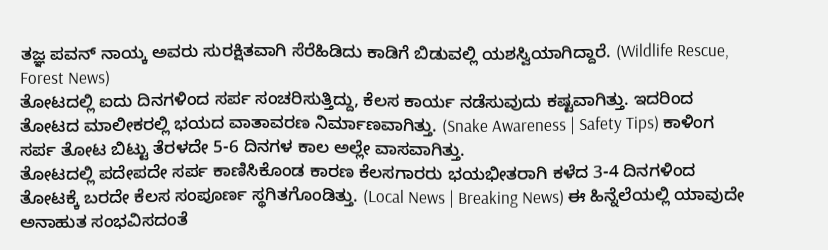ತಜ್ಞ ಪವನ್ ನಾಯ್ಕ ಅವರು ಸುರಕ್ಷಿತವಾಗಿ ಸೆರೆಹಿಡಿದು ಕಾಡಿಗೆ ಬಿಡುವಲ್ಲಿ ಯಶಸ್ವಿಯಾಗಿದ್ದಾರೆ. (Wildlife Rescue, Forest News)
ತೋಟದಲ್ಲಿ ಐದು ದಿನಗಳಿಂದ ಸರ್ಪ ಸಂಚರಿಸುತ್ತಿದ್ದು, ಕೆಲಸ ಕಾರ್ಯ ನಡೆಸುವುದು ಕಷ್ಟವಾಗಿತ್ತು. ಇದರಿಂದ ತೋಟದ ಮಾಲೀಕರಲ್ಲಿ ಭಯದ ವಾತಾವರಣ ನಿರ್ಮಾಣವಾಗಿತ್ತು. (Snake Awareness | Safety Tips) ಕಾಳಿಂಗ ಸರ್ಪ ತೋಟ ಬಿಟ್ಟು ತೆರಳದೇ 5-6 ದಿನಗಳ ಕಾಲ ಅಲ್ಲೇ ವಾಸವಾಗಿತ್ತು.
ತೋಟದಲ್ಲಿ ಪದೇಪದೇ ಸರ್ಪ ಕಾಣಿಸಿಕೊಂಡ ಕಾರಣ ಕೆಲಸಗಾರರು ಭಯಭೀತರಾಗಿ ಕಳೆದ 3-4 ದಿನಗಳಿಂದ ತೋಟಕ್ಕೆ ಬರದೇ ಕೆಲಸ ಸಂಪೂರ್ಣ ಸ್ಥಗಿತಗೊಂಡಿತ್ತು. (Local News | Breaking News) ಈ ಹಿನ್ನೆಲೆಯಲ್ಲಿ ಯಾವುದೇ ಅನಾಹುತ ಸಂಭವಿಸದಂತೆ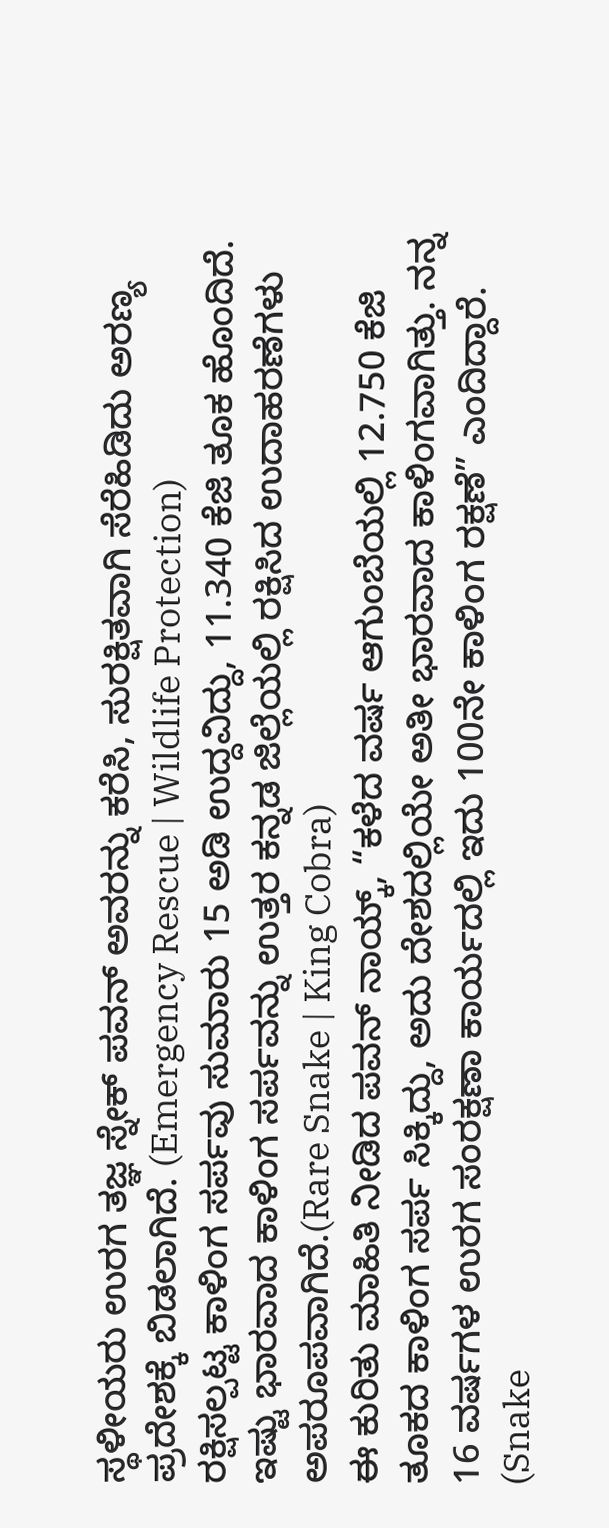ಸ್ಥಳೀಯರು ಉರಗ ತಜ್ಞ ಸ್ನೇಕ್ ಪವನ್ ಅವರನ್ನು ಕರೆಸಿ, ಸುರಕ್ಷಿತವಾಗಿ ಸೆರೆಹಿಡಿದು ಅರಣ್ಯ ಪ್ರದೇಶಕ್ಕೆ ಬಿಡಲಾಗಿದೆ. (Emergency Rescue | Wildlife Protection)
ರಕ್ಷಿಸಲ್ಪಟ್ಟ ಕಾಳಿಂಗ ಸರ್ಪವು ಸುಮಾರು 15 ಅಡಿ ಉದ್ದವಿದ್ದು, 11.340 ಕೆಜಿ ತೂಕ ಹೊಂದಿದೆ. ಇಷ್ಟು ಭಾರವಾದ ಕಾಳಿಂಗ ಸರ್ಪವನ್ನು ಉತ್ತರ ಕನ್ನಡ ಜಿಲ್ಲೆಯಲ್ಲಿ ರಕ್ಷಿಸಿದ ಉದಾಹರಣೆಗಳು ಅಪರೂಪವಾಗಿದೆ.(Rare Snake | King Cobra)
ಈ ಕುರಿತು ಮಾಹಿತಿ ನೀಡಿದ ಪವನ್ ನಾಯ್ಕ್, “ಕಳೆದ ವರ್ಷ ಆಗುಂಬೆಯಲ್ಲಿ 12.750 ಕೆಜಿ ತೂಕದ ಕಾಳಿಂಗ ಸರ್ಪ ಸಿಕ್ಕಿದ್ದು, ಅದು ದೇಶದಲ್ಲಿಯೇ ಅತೀ ಭಾರವಾದ ಕಾಳಿಂಗವಾಗಿತ್ತು. ನನ್ನ 16 ವರ್ಷಗಳ ಉರಗ ಸಂರಕ್ಷಣಾ ಕಾರ್ಯದಲ್ಲಿ ಇದು 100ನೇ ಕಾಳಿಂಗ ರಕ್ಷಣೆ” ಎಂದಿದ್ದಾರೆ. (Snake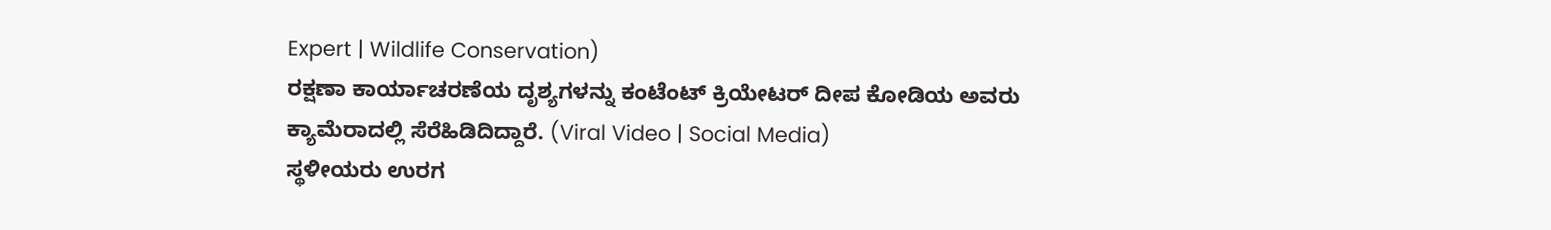Expert | Wildlife Conservation)
ರಕ್ಷಣಾ ಕಾರ್ಯಾಚರಣೆಯ ದೃಶ್ಯಗಳನ್ನು ಕಂಟೆಂಟ್ ಕ್ರಿಯೇಟರ್ ದೀಪ ಕೋಡಿಯ ಅವರು ಕ್ಯಾಮೆರಾದಲ್ಲಿ ಸೆರೆಹಿಡಿದಿದ್ದಾರೆ. (Viral Video | Social Media)
ಸ್ಥಳೀಯರು ಉರಗ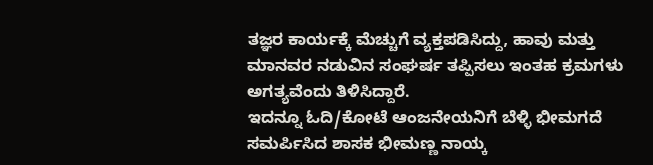ತಜ್ಞರ ಕಾರ್ಯಕ್ಕೆ ಮೆಚ್ಚುಗೆ ವ್ಯಕ್ತಪಡಿಸಿದ್ದು, ಹಾವು ಮತ್ತು ಮಾನವರ ನಡುವಿನ ಸಂಘರ್ಷ ತಪ್ಪಿಸಲು ಇಂತಹ ಕ್ರಮಗಳು ಅಗತ್ಯವೆಂದು ತಿಳಿಸಿದ್ದಾರೆ.
ಇದನ್ನೂ ಓದಿ/ಕೋಟೆ ಆಂಜನೇಯನಿಗೆ ಬೆಳ್ಳಿ ಭೀಮಗದೆ ಸಮರ್ಪಿಸಿದ ಶಾಸಕ ಭೀಮಣ್ಣ ನಾಯ್ಕ